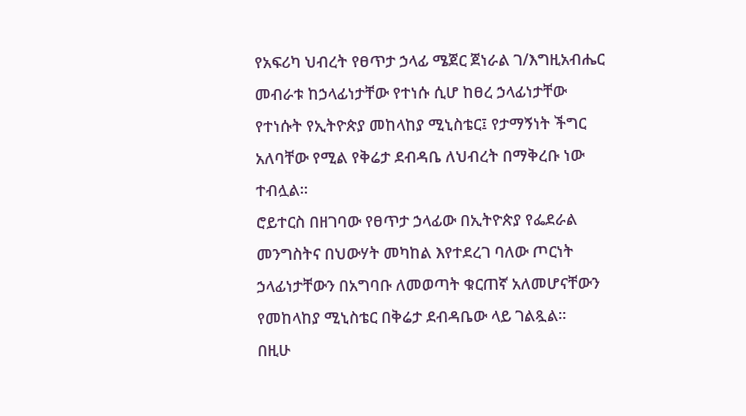የአፍሪካ ህብረት የፀጥታ ኃላፊ ሜጀር ጀነራል ገ/እግዚአብሔር መብራቱ ከኃላፊነታቸው የተነሱ ሲሆ ከፀረ ኃላፊነታቸው የተነሱት የኢትዮጵያ መከላከያ ሚኒስቴር፤ የታማኝነት ችግር አለባቸው የሚል የቅሬታ ደብዳቤ ለህብረት በማቅረቡ ነው ተብሏል።
ሮይተርስ በዘገባው የፀጥታ ኃላፊው በኢትዮጵያ የፌደራል መንግስትና በህውሃት መካከል እየተደረገ ባለው ጦርነት ኃላፊነታቸውን በአግባቡ ለመወጣት ቁርጠኛ አለመሆናቸውን የመከላከያ ሚኒስቴር በቅሬታ ደብዳቤው ላይ ገልጿል።
በዚሁ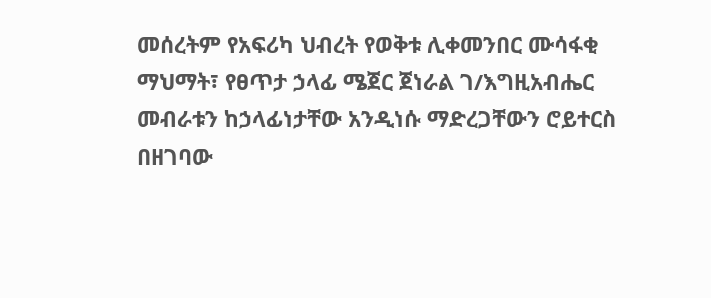መሰረትም የአፍሪካ ህብረት የወቅቱ ሊቀመንበር ሙሳፋቂ ማህማት፣ የፀጥታ ኃላፊ ሜጀር ጀነራል ገ/እግዚአብሔር መብራቱን ከኃላፊነታቸው አንዲነሱ ማድረጋቸውን ሮይተርስ በዘገባው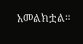አመልክቷል።